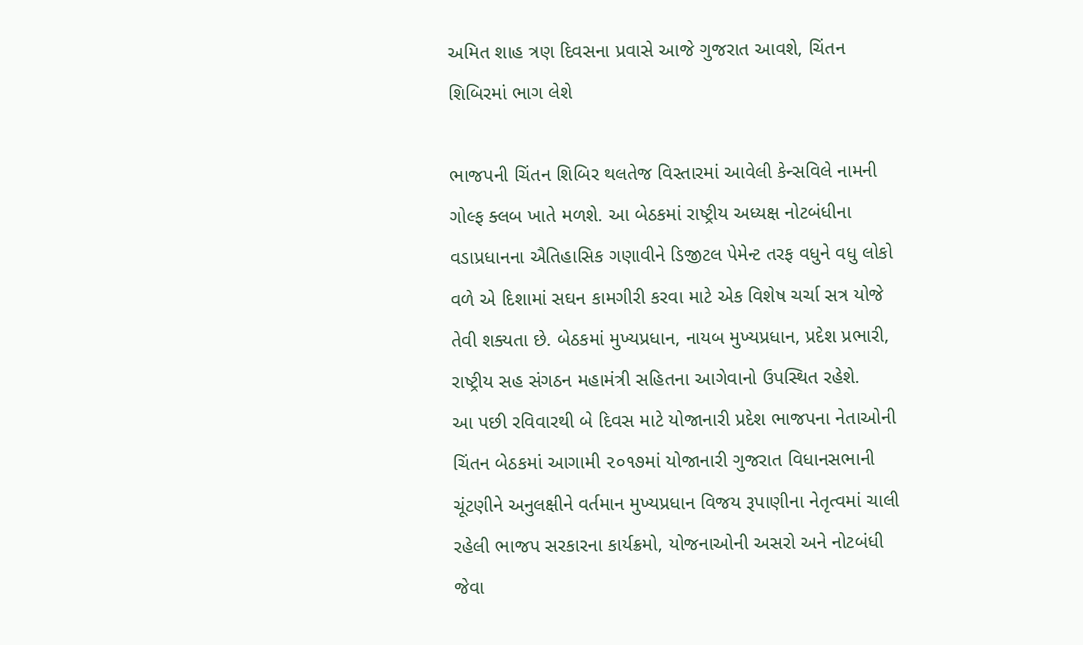અમિત શાહ ત્રણ દિવસના પ્રવાસે આજે ગુજરાત આવશે, ચિંતન શિબિરમાં ભાગ લેશે

ભાજપની ચિંતન શિબિર થલતેજ વિસ્તારમાં આવેલી કેન્સવિલે નામની ગોલ્ફ ક્લબ ખાતે મળશે. આ બેઠકમાં રાષ્ટ્રીય અધ્યક્ષ નોટબંધીના વડાપ્રધાનના ઐતિહાસિક ગણાવીને ડિજીટલ પેમેન્ટ તરફ વધુને વધુ લોકો વળે એ દિશામાં સઘન કામગીરી કરવા માટે એક વિશેષ ચર્ચા સત્ર યોજે તેવી શક્યતા છે. બેઠકમાં મુખ્યપ્રધાન, નાયબ મુખ્યપ્રધાન, પ્રદેશ પ્રભારી, રાષ્ટ્રીય સહ સંગઠન મહામંત્રી સહિતના આગેવાનો ઉપસ્થિત રહેશે.
આ પછી રવિવારથી બે દિવસ માટે યોજાનારી પ્રદેશ ભાજપના નેતાઓની ચિંતન બેઠકમાં આગામી ૨૦૧૭માં યોજાનારી ગુજરાત વિધાનસભાની ચૂંટણીને અનુલક્ષીને વર્તમાન મુખ્યપ્રધાન વિજય રૂપાણીના નેતૃત્વમાં ચાલી રહેલી ભાજપ સરકારના કાર્યક્રમો, યોજનાઓની અસરો અને નોટબંધી જેવા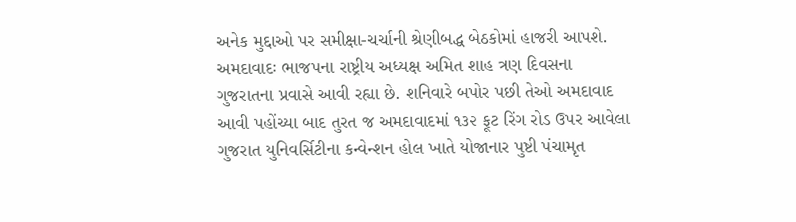અનેક મુદ્દાઓ પર સમીક્ષા-ચર્ચાની શ્રેણીબદ્ધ બેઠકોમાં હાજરી આપશે.
અમદાવાદઃ ભાજપના રાષ્ટ્રીય અધ્યક્ષ અમિત શાહ ત્રણ દિવસના ગુજરાતના પ્રવાસે આવી રહ્યા છે. શનિવારે બપોર પછી તેઓ અમદાવાદ આવી પહોંચ્યા બાદ તુરત જ અમદાવાદમાં ૧૩૨ ફૂટ રિંગ રોડ ઉપર આવેલા ગુજરાત યુનિવર્સિટીના કન્વેન્શન હોલ ખાતે યોજાનાર પુષ્ટી પંચામૃત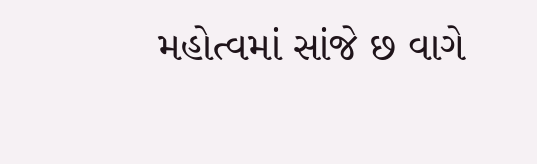મહોત્વમાં સાંજે છ વાગે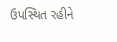ઉપસ્થિત રહીને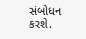સંબોધન કરશે.